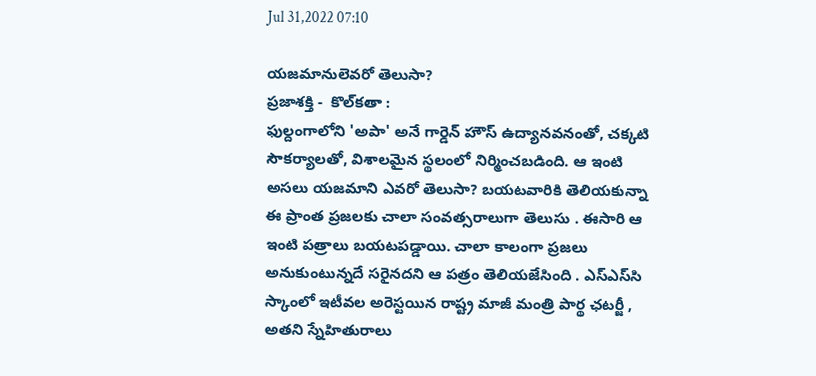Jul 31,2022 07:10

యజమానులెవరో తెలుసా?
ప్రజాశక్తి -  కొల్‌కతా :
ఫుల్దంగాలోని 'అపా' అనే గార్డెన్‌ హౌస్‌ ఉద్యానవనంతో, చక్కటి సౌకర్యాలతో, విశాలమైన స్థలంలో నిర్మించబడింది. ఆ ఇంటి అసలు యజమాని ఎవరో తెలుసా? బయటవారికి తెలియకున్నా ఈ ప్రాంత ప్రజలకు చాలా సంవత్సరాలుగా తెలుసు . ఈసారి ఆ ఇంటి పత్రాలు బయటపడ్డాయి. చాలా కాలంగా ప్రజలు అనుకుంటున్నదే సరైనదని ఆ పత్రం తెలియజేసింది . ఎస్‌ఎస్‌సి స్కాంలో ఇటీవల అరెస్టయిన రాష్ట్ర మాజీ మంత్రి పార్థ ఛటర్జీ , అతని స్నేహితురాలు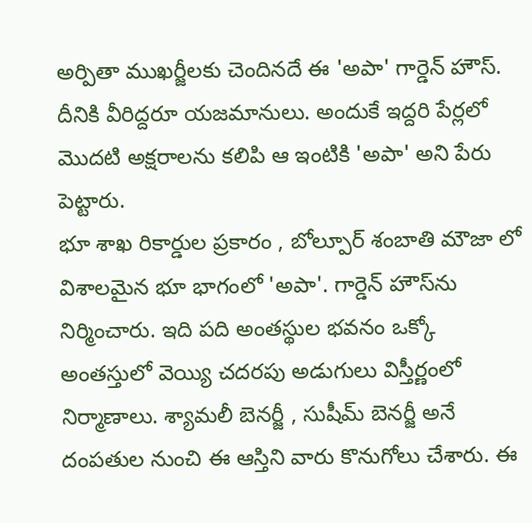అర్పితా ముఖర్జీలకు చెందినదే ఈ 'అపా' గార్డెన్‌ హౌస్‌. దీనికి వీరిద్దరూ యజమానులు. అందుకే ఇద్దరి పేర్లలో మొదటి అక్షరాలను కలిపి ఆ ఇంటికి 'అపా' అని పేరు పెట్టారు.
భూ శాఖ రికార్డుల ప్రకారం , బోల్పూర్‌ శంబాతి మౌజా లో విశాలమైన భూ భాగంలో 'అపా'. గార్డెన్‌ హౌస్‌ను నిర్మించారు. ఇది పది అంతస్థుల భవనం ఒక్కో అంతస్తులో వెయ్యి చదరపు అడుగులు విస్తీర్ణంలో నిర్మాణాలు. శ్యామలీ బెనర్జీ , సుషీమ్‌ బెనర్జీ అనే దంపతుల నుంచి ఈ ఆస్తిని వారు కొనుగోలు చేశారు. ఈ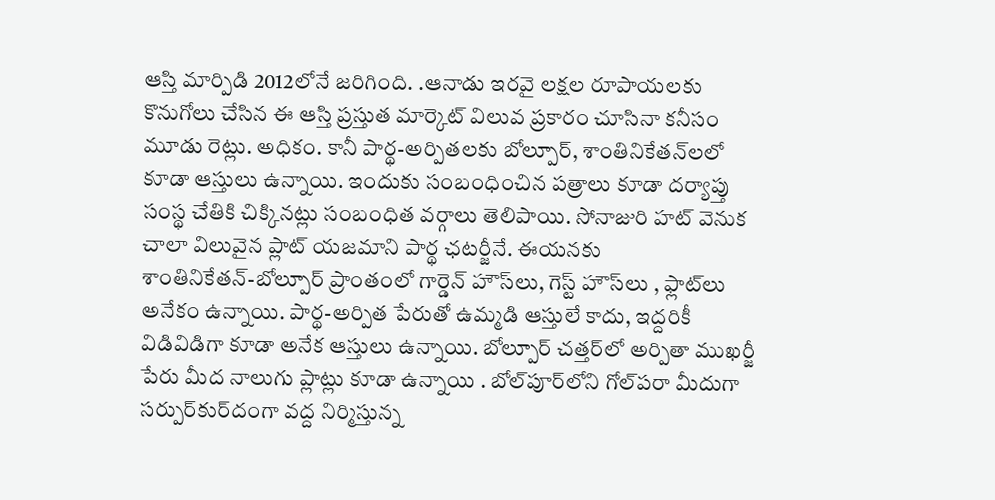ఆస్తి మార్పిడి 2012లోనే జరిగింది. .ఆనాడు ఇరవై లక్షల రూపాయలకు కొనుగోలు చేసిన ఈ ఆస్తి ప్రస్తుత మార్కెట్‌ విలువ ప్రకారం చూసినా కనీసం మూడు రెట్లు. అధికం. కానీ పార్థ-అర్పితలకు బోల్పూర్‌, శాంతినికేతన్‌లలో కూడా ఆస్తులు ఉన్నాయి. ఇందుకు సంబంధించిన పత్రాలు కూడా దర్యాప్తు సంస్థ చేతికి చిక్కినట్లు సంబంధిత వర్గాలు తెలిపాయి. సోనాజురి హట్‌ వెనుక చాలా విలువైన ప్లాట్‌ యజమాని పార్థ ఛటర్జీనే. ఈయనకు శాంతినికేతన్‌-బోల్పూర్‌ ప్రాంతంలో గార్డెన్‌ హౌస్‌లు, గెస్ట్‌ హౌస్‌లు , ఫ్లాట్‌లు అనేకం ఉన్నాయి. పార్థ-అర్పిత పేరుతో ఉమ్మడి ఆస్తులే కాదు, ఇద్దరికీ విడివిడిగా కూడా అనేక ఆస్తులు ఉన్నాయి. బోల్పూర్‌ చత్తర్‌లో అర్పితా ముఖర్జీ పేరు మీద నాలుగు ప్లాట్లు కూడా ఉన్నాయి . బోల్‌పూర్‌లోని గోల్‌పరా మీదుగా సర్పుర్‌కుర్‌దంగా వద్ద నిర్మిస్తున్న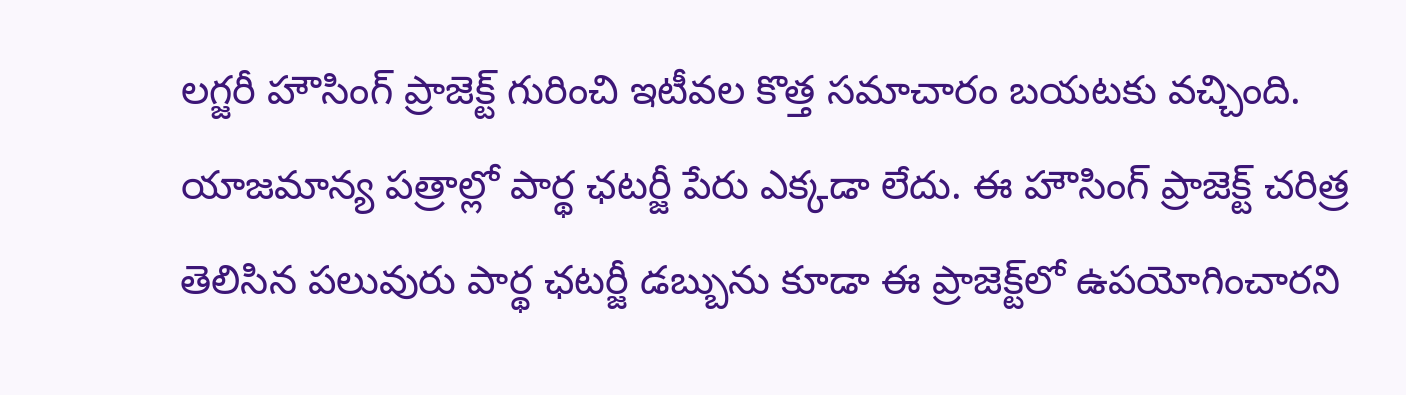లగ్జరీ హౌసింగ్‌ ప్రాజెక్ట్‌ గురించి ఇటీవల కొత్త సమాచారం బయటకు వచ్చింది. యాజమాన్య పత్రాల్లో పార్థ ఛటర్జీ పేరు ఎక్కడా లేదు. ఈ హౌసింగ్‌ ప్రాజెక్ట్‌ చరిత్ర తెలిసిన పలువురు పార్థ ఛటర్జీ డబ్బును కూడా ఈ ప్రాజెక్ట్‌లో ఉపయోగించారని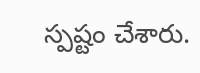స్పష్టం చేశారు.